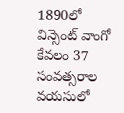1890లో విన్సెంట్ వాంగో కేవలం 37 సంవత్సరాల వయసులో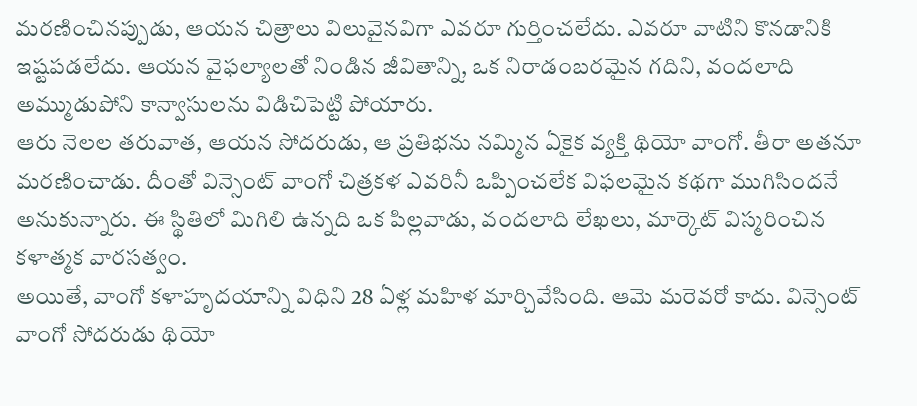మరణించినప్పుడు, ఆయన చిత్రాలు విలువైనవిగా ఎవరూ గుర్తించలేదు. ఎవరూ వాటిని కొనడానికి ఇష్టపడలేదు. ఆయన వైఫల్యాలతో నిండిన జీవితాన్ని, ఒక నిరాడంబరమైన గదిని, వందలాది అమ్ముడుపోని కాన్వాసులను విడిచిపెట్టి పోయారు.
ఆరు నెలల తరువాత, ఆయన సోదరుడు, ఆ ప్రతిభను నమ్మిన ఏకైక వ్యక్తి థియో వాంగో. తీరా అతనూ మరణించాడు. దీంతో విన్సెంట్ వాంగో చిత్రకళ ఎవరినీ ఒప్పించలేక విఫలమైన కథగా ముగిసిందనే అనుకున్నారు. ఈ స్థితిలో మిగిలి ఉన్నది ఒక పిల్లవాడు, వందలాది లేఖలు, మార్కెట్ విస్మరించిన కళాత్మక వారసత్వం.
అయితే, వాంగో కళాహృదయాన్ని విధిని 28 ఏళ్ల మహిళ మార్చివేసింది. ఆమె మరెవరో కాదు. విన్సెంట్ వాంగో సోదరుడు థియో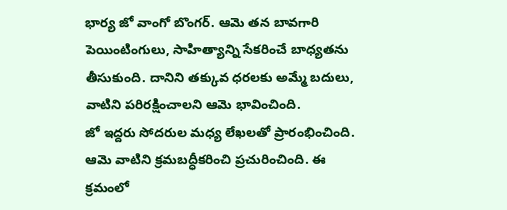భార్య జో వాంగో బొంగర్. ఆమె తన బావగారి పెయింటింగులు, సాహిత్యాన్ని సేకరించే బాధ్యతను తీసుకుంది. దానిని తక్కువ ధరలకు అమ్మే బదులు, వాటిని పరిరక్షించాలని ఆమె భావించింది.
జో ఇద్దరు సోదరుల మధ్య లేఖలతో ప్రారంభించింది. ఆమె వాటిని క్రమబద్ధీకరించి ప్రచురించింది. ఈ క్రమంలో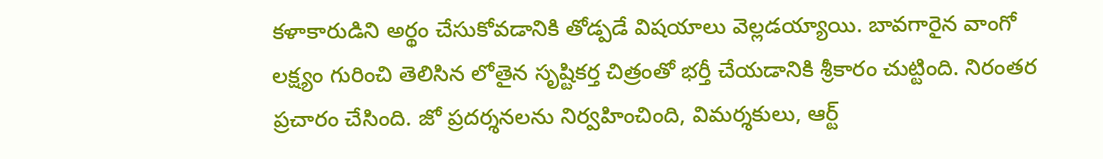కళాకారుడిని అర్థం చేసుకోవడానికి తోడ్పడే విషయాలు వెల్లడయ్యాయి. బావగారైన వాంగో లక్ష్యం గురించి తెలిసిన లోతైన సృష్టికర్త చిత్రంతో భర్తీ చేయడానికి శ్రీకారం చుట్టింది. నిరంతర ప్రచారం చేసింది. జో ప్రదర్శనలను నిర్వహించింది, విమర్శకులు, ఆర్ట్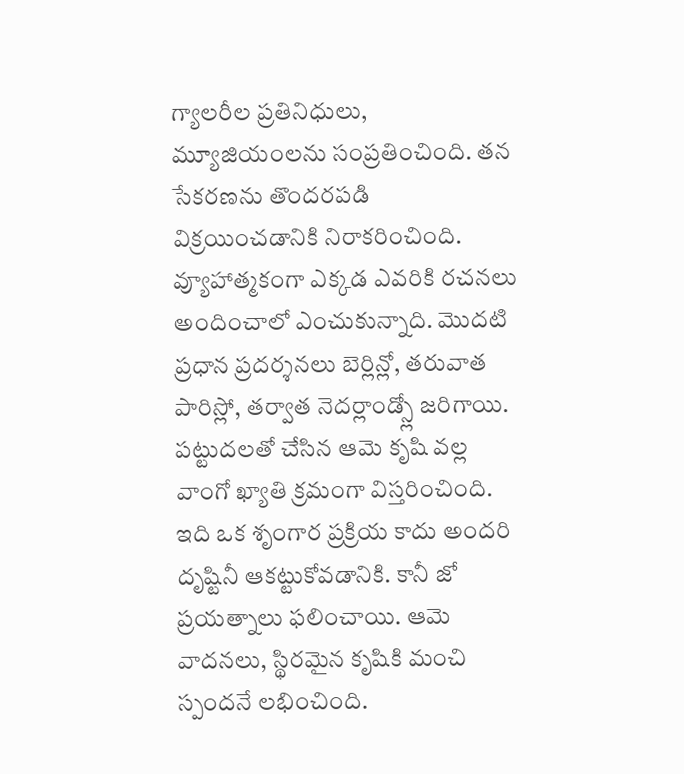గ్యాలరీల ప్రతినిధులు, మ్యూజియంలను సంప్రతించింది. తన సేకరణను తొందరపడి విక్రయించడానికి నిరాకరించింది. వ్యూహాత్మకంగా ఎక్కడ ఎవరికి రచనలు అందించాలో ఎంచుకున్నాది. మొదటి ప్రధాన ప్రదర్శనలు బెర్లిన్లో, తరువాత పారిస్లో, తర్వాత నెదర్లాండ్స్లో జరిగాయి. పట్టుదలతో చేసిన ఆమె కృషి వల్ల వాంగో ఖ్యాతి క్రమంగా విస్తరించింది.
ఇది ఒక శృంగార ప్రక్రియ కాదు అందరి దృష్టినీ ఆకట్టుకోవడానికి. కానీ జో ప్రయత్నాలు ఫలించాయి. ఆమె వాదనలు, స్థిరమైన కృషికి మంచి స్పందనే లభించింది.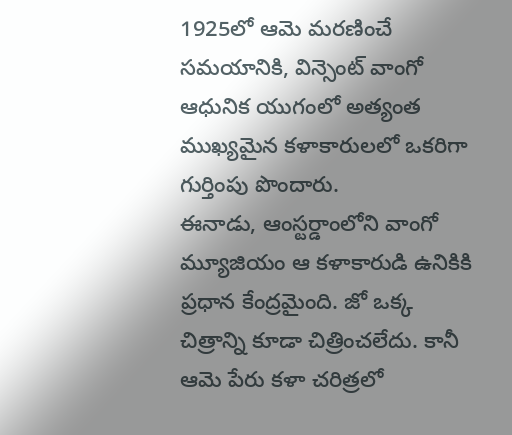1925లో ఆమె మరణించే సమయానికి, విన్సెంట్ వాంగో ఆధునిక యుగంలో అత్యంత ముఖ్యమైన కళాకారులలో ఒకరిగా గుర్తింపు పొందారు.
ఈనాడు, ఆంస్టర్డాంలోని వాంగో మ్యూజియం ఆ కళాకారుడి ఉనికికి ప్రధాన కేంద్రమైంది. జో ఒక్క చిత్రాన్ని కూడా చిత్రించలేదు. కానీ ఆమె పేరు కళా చరిత్రలో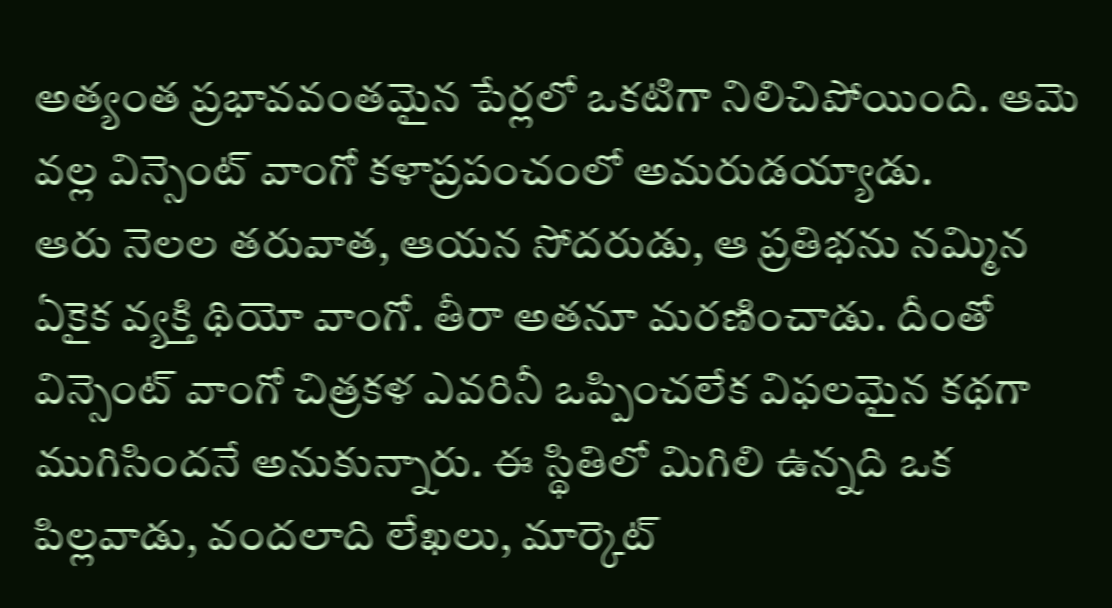అత్యంత ప్రభావవంతమైన పేర్లలో ఒకటిగా నిలిచిపోయింది. ఆమె వల్ల విన్సెంట్ వాంగో కళాప్రపంచంలో అమరుడయ్యాడు.
ఆరు నెలల తరువాత, ఆయన సోదరుడు, ఆ ప్రతిభను నమ్మిన ఏకైక వ్యక్తి థియో వాంగో. తీరా అతనూ మరణించాడు. దీంతో విన్సెంట్ వాంగో చిత్రకళ ఎవరినీ ఒప్పించలేక విఫలమైన కథగా ముగిసిందనే అనుకున్నారు. ఈ స్థితిలో మిగిలి ఉన్నది ఒక పిల్లవాడు, వందలాది లేఖలు, మార్కెట్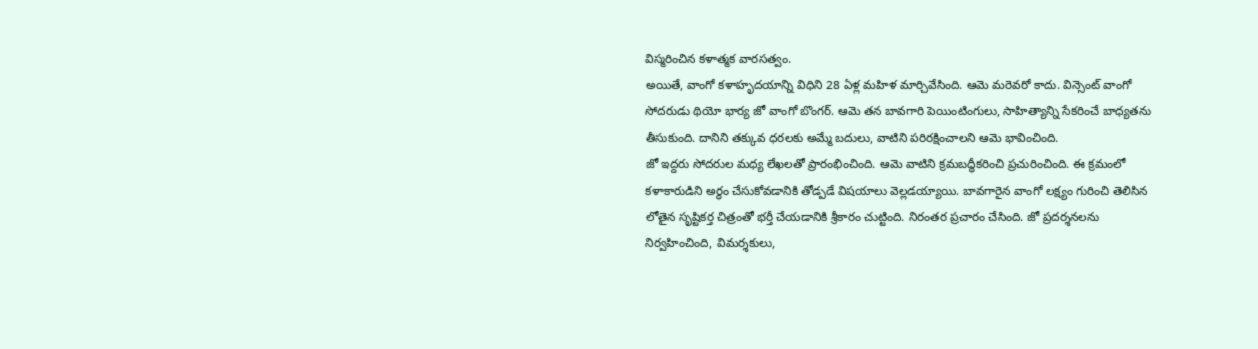విస్మరించిన కళాత్మక వారసత్వం.
అయితే, వాంగో కళాహృదయాన్ని విధిని 28 ఏళ్ల మహిళ మార్చివేసింది. ఆమె మరెవరో కాదు. విన్సెంట్ వాంగో సోదరుడు థియో భార్య జో వాంగో బొంగర్. ఆమె తన బావగారి పెయింటింగులు, సాహిత్యాన్ని సేకరించే బాధ్యతను తీసుకుంది. దానిని తక్కువ ధరలకు అమ్మే బదులు, వాటిని పరిరక్షించాలని ఆమె భావించింది.
జో ఇద్దరు సోదరుల మధ్య లేఖలతో ప్రారంభించింది. ఆమె వాటిని క్రమబద్ధీకరించి ప్రచురించింది. ఈ క్రమంలో కళాకారుడిని అర్థం చేసుకోవడానికి తోడ్పడే విషయాలు వెల్లడయ్యాయి. బావగారైన వాంగో లక్ష్యం గురించి తెలిసిన లోతైన సృష్టికర్త చిత్రంతో భర్తీ చేయడానికి శ్రీకారం చుట్టింది. నిరంతర ప్రచారం చేసింది. జో ప్రదర్శనలను నిర్వహించింది, విమర్శకులు,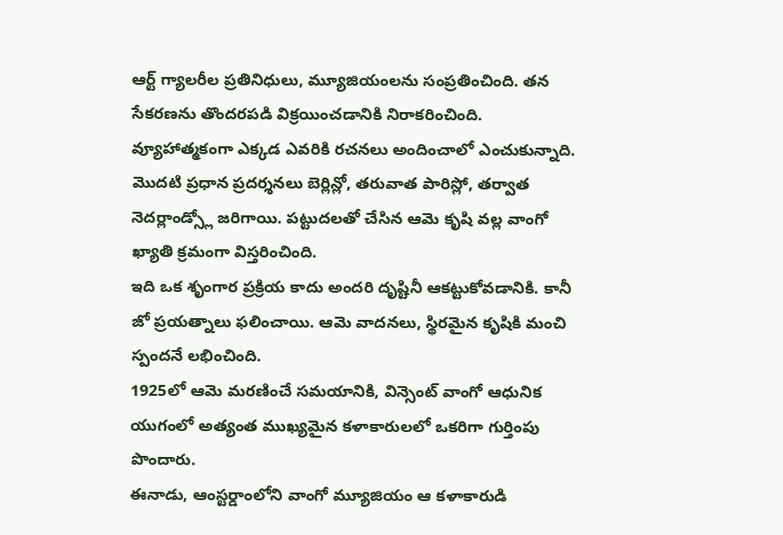ఆర్ట్ గ్యాలరీల ప్రతినిధులు, మ్యూజియంలను సంప్రతించింది. తన సేకరణను తొందరపడి విక్రయించడానికి నిరాకరించింది. వ్యూహాత్మకంగా ఎక్కడ ఎవరికి రచనలు అందించాలో ఎంచుకున్నాది. మొదటి ప్రధాన ప్రదర్శనలు బెర్లిన్లో, తరువాత పారిస్లో, తర్వాత నెదర్లాండ్స్లో జరిగాయి. పట్టుదలతో చేసిన ఆమె కృషి వల్ల వాంగో ఖ్యాతి క్రమంగా విస్తరించింది.
ఇది ఒక శృంగార ప్రక్రియ కాదు అందరి దృష్టినీ ఆకట్టుకోవడానికి. కానీ జో ప్రయత్నాలు ఫలించాయి. ఆమె వాదనలు, స్థిరమైన కృషికి మంచి స్పందనే లభించింది.
1925లో ఆమె మరణించే సమయానికి, విన్సెంట్ వాంగో ఆధునిక యుగంలో అత్యంత ముఖ్యమైన కళాకారులలో ఒకరిగా గుర్తింపు పొందారు.
ఈనాడు, ఆంస్టర్డాంలోని వాంగో మ్యూజియం ఆ కళాకారుడి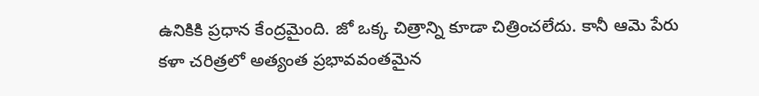ఉనికికి ప్రధాన కేంద్రమైంది. జో ఒక్క చిత్రాన్ని కూడా చిత్రించలేదు. కానీ ఆమె పేరు కళా చరిత్రలో అత్యంత ప్రభావవంతమైన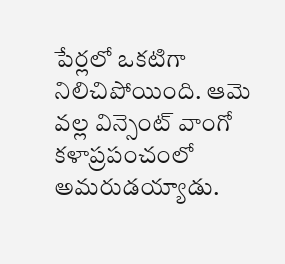పేర్లలో ఒకటిగా నిలిచిపోయింది. ఆమె వల్ల విన్సెంట్ వాంగో కళాప్రపంచంలో అమరుడయ్యాడు.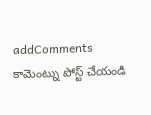addComments
కామెంట్ను పోస్ట్ చేయండి